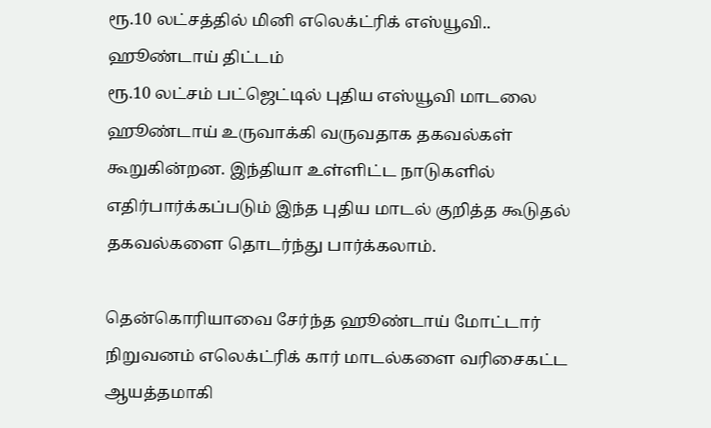ரூ.10 லட்சத்தில் மினி எலெக்ட்ரிக் எஸ்யூவி.. ஹூண்டாய் திட்டம்
ரூ.10 லட்சம் பட்ஜெட்டில் புதிய எஸ்யூவி மாடலை ஹூண்டாய் உருவாக்கி வருவதாக தகவல்கள் கூறுகின்றன. இந்தியா உள்ளிட்ட நாடுகளில் எதிர்பார்க்கப்படும் இந்த புதிய மாடல் குறித்த கூடுதல் தகவல்களை தொடர்ந்து பார்க்கலாம்.

தென்கொரியாவை சேர்ந்த ஹூண்டாய் மோட்டார் நிறுவனம் எலெக்ட்ரிக் கார் மாடல்களை வரிசைகட்ட ஆயத்தமாகி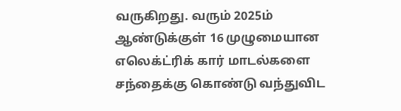வருகிறது. வரும் 2025ம் ஆண்டுக்குள் 16 முழுமையான எலெக்ட்ரிக் கார் மாடல்களை சந்தைக்கு கொண்டு வந்துவிட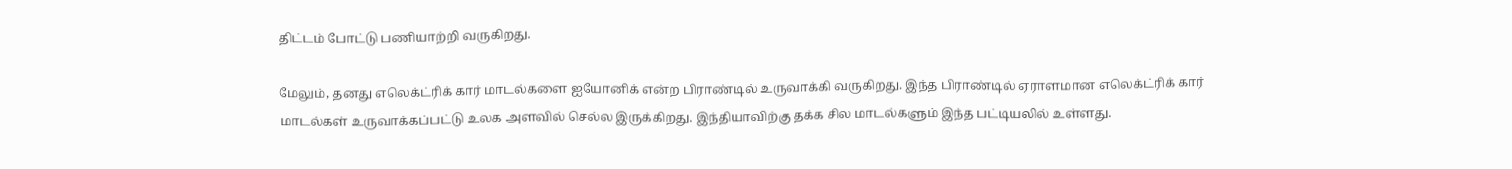திட்டம் போட்டு பணியாற்றி வருகிறது.

மேலும், தனது எலெக்ட்ரிக் கார் மாடல்களை ஐயோனிக் என்ற பிராண்டில் உருவாக்கி வருகிறது. இந்த பிராண்டில் ஏராளமான எலெக்ட்ரிக் கார் மாடல்கள் உருவாக்கப்பட்டு உலக அளவில் செல்ல இருக்கிறது. இந்தியாவிற்கு தக்க சில மாடல்களும் இந்த பட்டியலில் உள்ளது.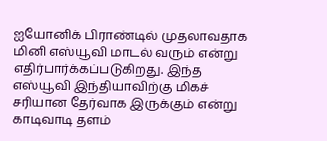ஐயோனிக் பிராண்டில் முதலாவதாக மினி எஸ்யூவி மாடல் வரும் என்று எதிர்பார்க்கப்படுகிறது. இந்த எஸ்யூவி இந்தியாவிற்கு மிகச் சரியான தேர்வாக இருக்கும் என்று காடிவாடி தளம்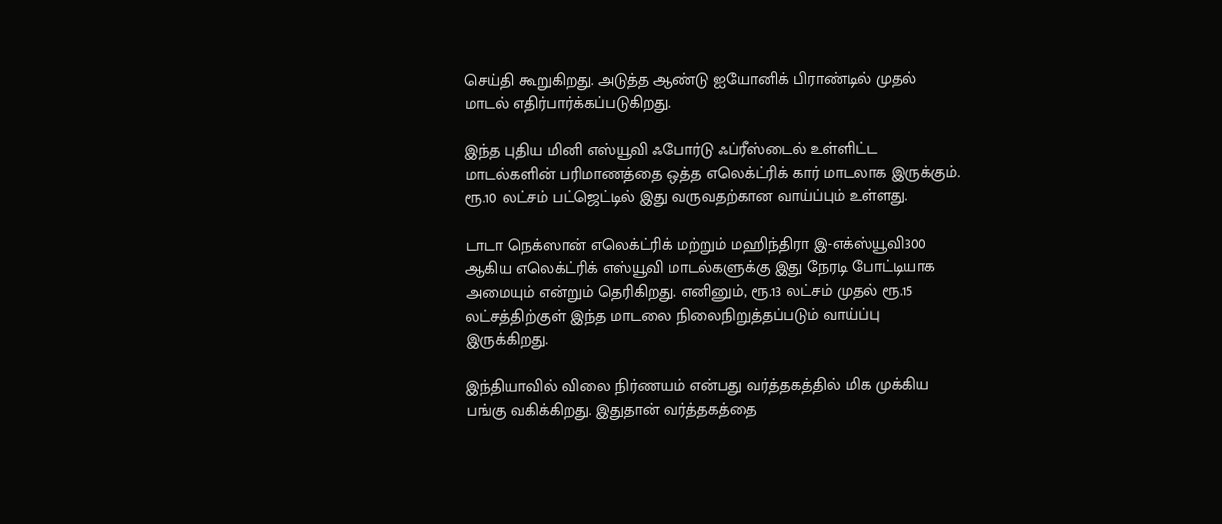செய்தி கூறுகிறது. அடுத்த ஆண்டு ஐயோனிக் பிராண்டில் முதல் மாடல் எதிர்பார்க்கப்படுகிறது.

இந்த புதிய மினி எஸ்யூவி ஃபோர்டு ஃப்ரீஸ்டைல் உள்ளிட்ட மாடல்களின் பரிமாணத்தை ஒத்த எலெக்ட்ரிக் கார் மாடலாக இருக்கும். ரூ.10 லட்சம் பட்ஜெட்டில் இது வருவதற்கான வாய்ப்பும் உள்ளது.

டாடா நெக்ஸான் எலெக்ட்ரிக் மற்றும் மஹிந்திரா இ-எக்ஸ்யூவி300 ஆகிய எலெக்ட்ரிக் எஸ்யூவி மாடல்களுக்கு இது நேரடி போட்டியாக அமையும் என்றும் தெரிகிறது. எனினும், ரூ.13 லட்சம் முதல் ரூ.15 லட்சத்திற்குள் இந்த மாடலை நிலைநிறுத்தப்படும் வாய்ப்பு இருக்கிறது.

இந்தியாவில் விலை நிர்ணயம் என்பது வர்த்தகத்தில் மிக முக்கிய பங்கு வகிக்கிறது. இதுதான் வர்த்தகத்தை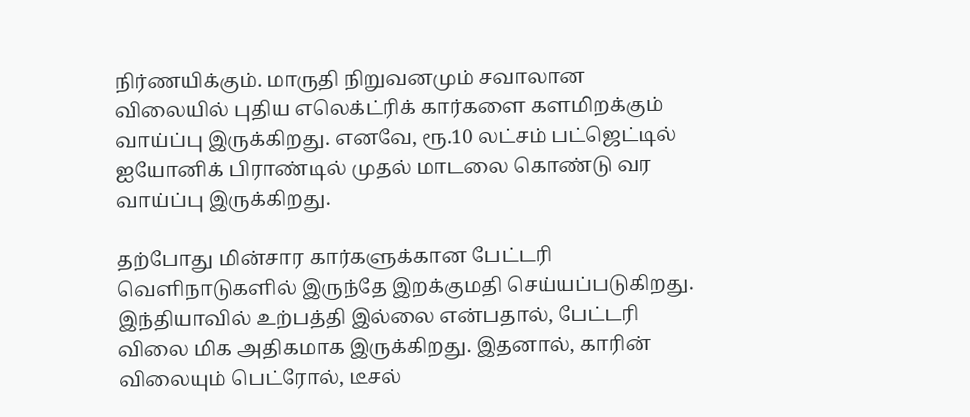நிர்ணயிக்கும். மாருதி நிறுவனமும் சவாலான விலையில் புதிய எலெக்ட்ரிக் கார்களை களமிறக்கும் வாய்ப்பு இருக்கிறது. எனவே, ரூ.10 லட்சம் பட்ஜெட்டில் ஐயோனிக் பிராண்டில் முதல் மாடலை கொண்டு வர வாய்ப்பு இருக்கிறது.

தற்போது மின்சார கார்களுக்கான பேட்டரி வெளிநாடுகளில் இருந்தே இறக்குமதி செய்யப்படுகிறது. இந்தியாவில் உற்பத்தி இல்லை என்பதால், பேட்டரி விலை மிக அதிகமாக இருக்கிறது. இதனால், காரின் விலையும் பெட்ரோல், டீசல்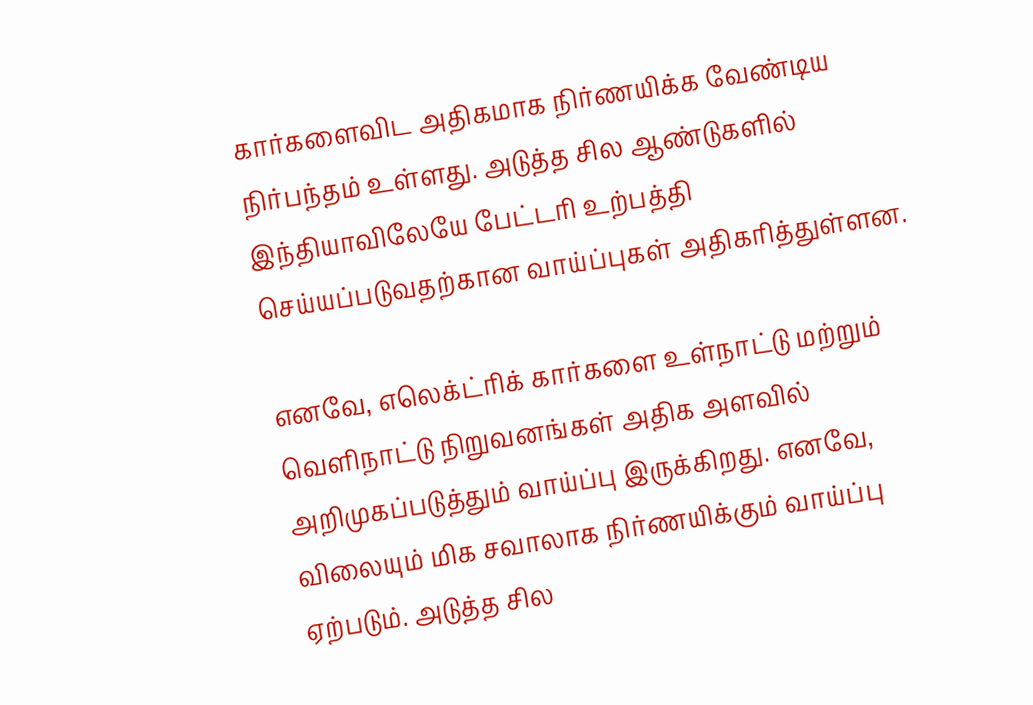கார்களைவிட அதிகமாக நிர்ணயிக்க வேண்டிய நிர்பந்தம் உள்ளது. அடுத்த சில ஆண்டுகளில் இந்தியாவிலேயே பேட்டரி உற்பத்தி செய்யப்படுவதற்கான வாய்ப்புகள் அதிகரித்துள்ளன.

எனவே, எலெக்ட்ரிக் கார்களை உள்நாட்டு மற்றும் வெளிநாட்டு நிறுவனங்கள் அதிக அளவில் அறிமுகப்படுத்தும் வாய்ப்பு இருக்கிறது. எனவே, விலையும் மிக சவாலாக நிர்ணயிக்கும் வாய்ப்பு ஏற்படும். அடுத்த சில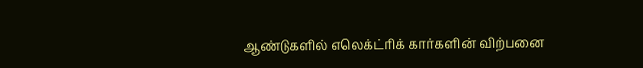ஆண்டுகளில் எலெக்ட்ரிக் கார்களின் விற்பனை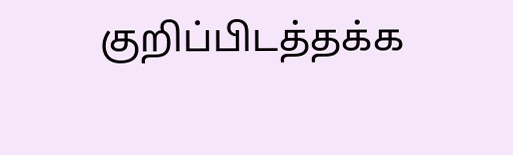குறிப்பிடத்தக்க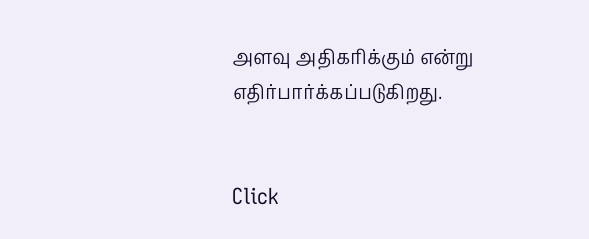அளவு அதிகரிக்கும் என்று எதிர்பார்க்கப்படுகிறது.


Click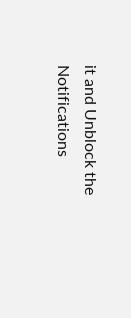it and Unblock the Notifications